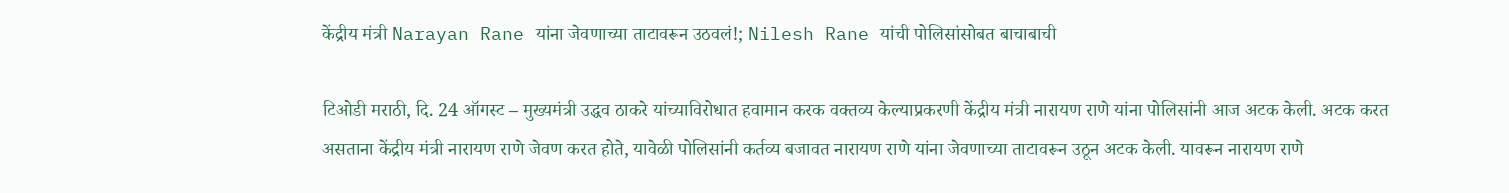केंद्रीय मंत्री Narayan Rane यांना जेवणाच्या ताटावरून उठवलं!; Nilesh Rane यांची पोलिसांसोबत बाचाबाची

टिओडी मराठी, दि. 24 ऑगस्ट – मुख्यमंत्री उद्धव ठाकरे यांच्याविरोधात हवामान करक वक्तव्य केल्याप्रकरणी केंद्रीय मंत्री नारायण राणे यांना पोलिसांनी आज अटक केली. अटक करत असताना केंद्रीय मंत्री नारायण राणे जेवण करत होते, यावेळी पोलिसांनी कर्तव्य बजावत नारायण राणे यांना जेवणाच्या ताटावरून उठून अटक केली. यावरून नारायण राणे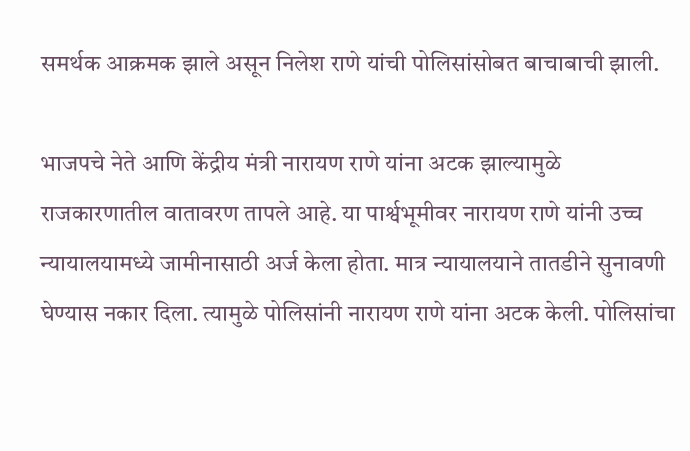समर्थक आक्रमक झाले असून निलेश राणे यांची पोलिसांसोबत बाचाबाची झाली.

भाजपचे नेते आणि केंद्रीय मंत्री नारायण राणे यांना अटक झाल्यामुळे राजकारणातील वातावरण तापले आहे. या पार्श्वभूमीवर नारायण राणे यांनी उच्च न्यायालयामध्ये जामीनासाठी अर्ज केला होता. मात्र न्यायालयाने तातडीने सुनावणी घेण्यास नकार दिला. त्यामुळे पोलिसांनी नारायण राणे यांना अटक केली. पोलिसांचा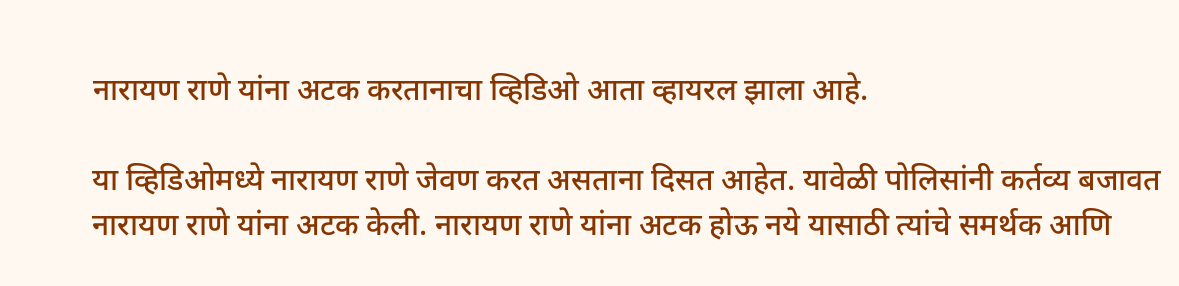नारायण राणे यांना अटक करतानाचा व्हिडिओ आता व्हायरल झाला आहे.

या व्हिडिओमध्ये नारायण राणे जेवण करत असताना दिसत आहेत. यावेळी पोलिसांनी कर्तव्य बजावत नारायण राणे यांना अटक केली. नारायण राणे यांना अटक होऊ नये यासाठी त्यांचे समर्थक आणि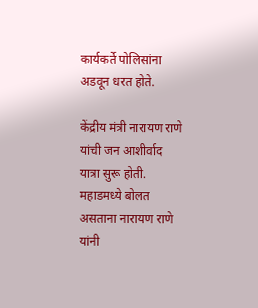कार्यकर्ते पोलिसांना अडवून धरत होते.

केंद्रीय मंत्री नारायण राणे यांची जन आशीर्वाद यात्रा सुरू होती. महाडमध्ये बोलत असताना नारायण राणे यांनी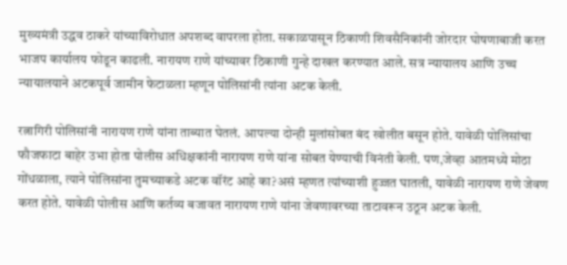मुख्यमंत्री उद्धव ठाकरे यांच्याविरोधात अपशब्द वापरला होता. सकाळपासून ठिकाणी शिवसैनिकांनी जोरदार घोषणाबाजी करत भाजप कार्यालय फोडून काढली. नारायण राणे यांच्यावर ठिकाणी गुन्हे दाखल करण्यात आले. सत्र न्यायालय आणि उच्च न्यायालयाने अटकपूर्व जामीन फेटाळला म्हणून पोलिसांनी त्यांना अटक केली.

रत्नागिरी पोलिसांनी नारायण राणे यांना ताब्यात घेतलं. आपल्या दोन्ही मुलांसोबत बंद खोलीत बसून होते. यावेळी पोलिसांचा फौजफाटा बाहेर उभा होता पोलीस अधिक्षकांनी नारायण राणे यांना सोबत येण्याची विनंती केली. पण,जेव्हा आतमध्ये मोठा गोंधळाला, त्याने पोलिसांना तुमच्याकडे अटक वॉरंट आहे का?असं म्हणत त्यांच्याशी हुज्जत घातली, यावेळी नारायण राणे जेवण करत होते. यावेळी पोलीस आणि कर्तव्य बजावत नारायण राणे यांना जेवणावरच्या ताटावरून उठून अटक केली.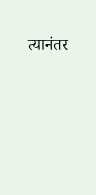त्यानंतर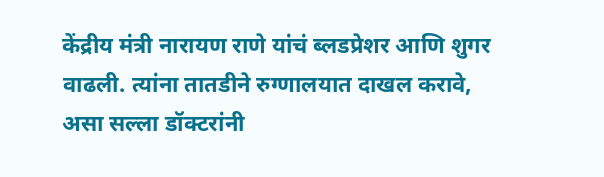केंद्रीय मंत्री नारायण राणे यांचं ब्लडप्रेशर आणि शुगर वाढली. त्यांना तातडीने रुग्णालयात दाखल करावे, असा सल्ला डॉक्टरांनी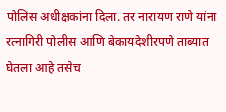पोलिस अधीक्षकांना दिला. तर नारायण राणे यांना रत्नागिरी पोलीस आणि बेकायदेशीरपणे ताब्यात घेतला आहे तसेच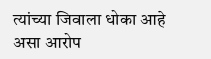त्यांच्या जिवाला धोका आहे असा आरोप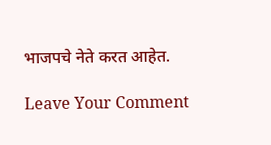भाजपचे नेते करत आहेत.

Leave Your Comment